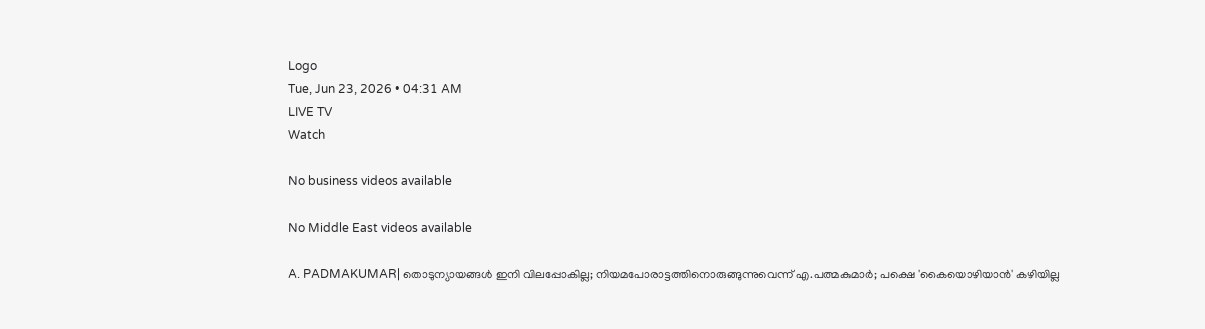Logo
Tue, Jun 23, 2026 • 04:31 AM
LIVE TV
Watch

No business videos available

No Middle East videos available

A. PADMAKUMAR| തൊടുന്യായങ്ങള്‍ ഇനി വിലപ്പോകില്ല; നിയമപോരാട്ടത്തിനൊരുങ്ങുന്നുവെന്ന് എ.പത്മകുമാര്‍; പക്ഷെ 'കൈയൊഴിയാന്‍' കഴിയില്ല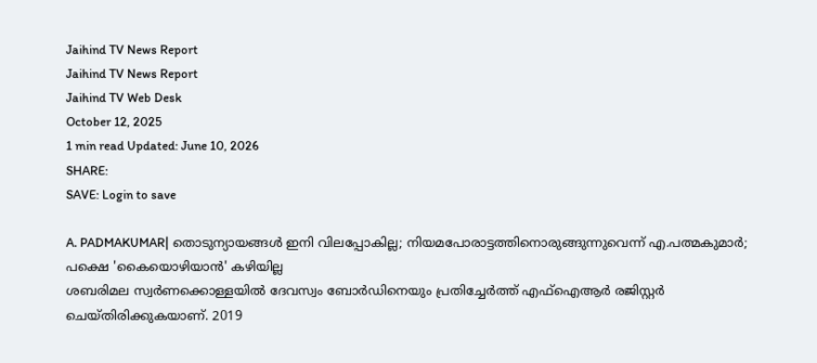Jaihind TV News Report
Jaihind TV News Report
Jaihind TV Web Desk
October 12, 2025
1 min read Updated: June 10, 2026
SHARE:
SAVE: Login to save

A. PADMAKUMAR| തൊടുന്യായങ്ങള്‍ ഇനി വിലപ്പോകില്ല; നിയമപോരാട്ടത്തിനൊരുങ്ങുന്നുവെന്ന് എ.പത്മകുമാര്‍; പക്ഷെ 'കൈയൊഴിയാന്‍' കഴിയില്ല
ശബരിമല സ്വര്‍ണക്കൊള്ളയില്‍ ദേവസ്വം ബോര്‍ഡിനെയും പ്രതിച്ചേര്‍ത്ത് എഫ്‌ഐആര്‍ രജിസ്റ്റര്‍ ചെയ്തിരിക്കുകയാണ്. 2019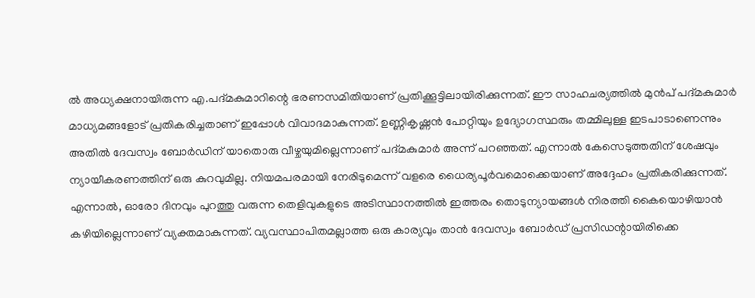ല്‍ അധ്യക്ഷനായിരുന്ന എ.പദ്മകുമാറിന്റെ ഭരണസമിതിയാണ് പ്രതിക്കൂട്ടിലായിരിക്കുന്നത്. ഈ സാഹചര്യത്തില്‍ മുന്‍പ് പദ്മകുമാര്‍ മാധ്യമങ്ങളോട് പ്രതികരിച്ചതാണ് ഇപ്പോള്‍ വിവാദമാകുന്നത്. ഉണ്ണികൃഷ്ണന്‍ പോറ്റിയും ഉദ്യോഗസ്ഥരും തമ്മിലുള്ള ഇടപാടാണെന്നും അതില്‍ ദേവസ്വം ബോര്‍ഡിന് യാതൊരു വീഴ്ചയുമില്ലെന്നാണ് പദ്മകുമാര്‍ അന്ന് പറഞ്ഞത്. എന്നാല്‍ കേസെടുത്തതിന് ശേഷവും ന്യായീകരണത്തിന് ഒരു കുറവുമില്ല. നിയമപരമായി നേരിടുമെന്ന് വളരെ ധൈര്യപൂര്‍വമൊക്കെയാണ് അദ്ദേഹം പ്രതികരിക്കുന്നത്. എന്നാല്‍, ഓരോ ദിനവും പുറത്തു വരുന്ന തെളിവുകളുടെ അടിസ്ഥാനത്തില്‍ ഇത്തരം തൊടുന്യായങ്ങള്‍ നിരത്തി കൈയൊഴിയാന്‍ കഴിയില്ലെന്നാണ് വ്യക്തമാകുന്നത്. വ്യവസ്ഥാപിതമല്ലാത്ത ഒരു കാര്യവും താന്‍ ദേവസ്വം ബോര്‍ഡ് പ്രസിഡന്റായിരിക്കെ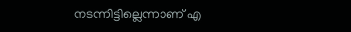നടന്നിട്ടില്ലെന്നാണ് എ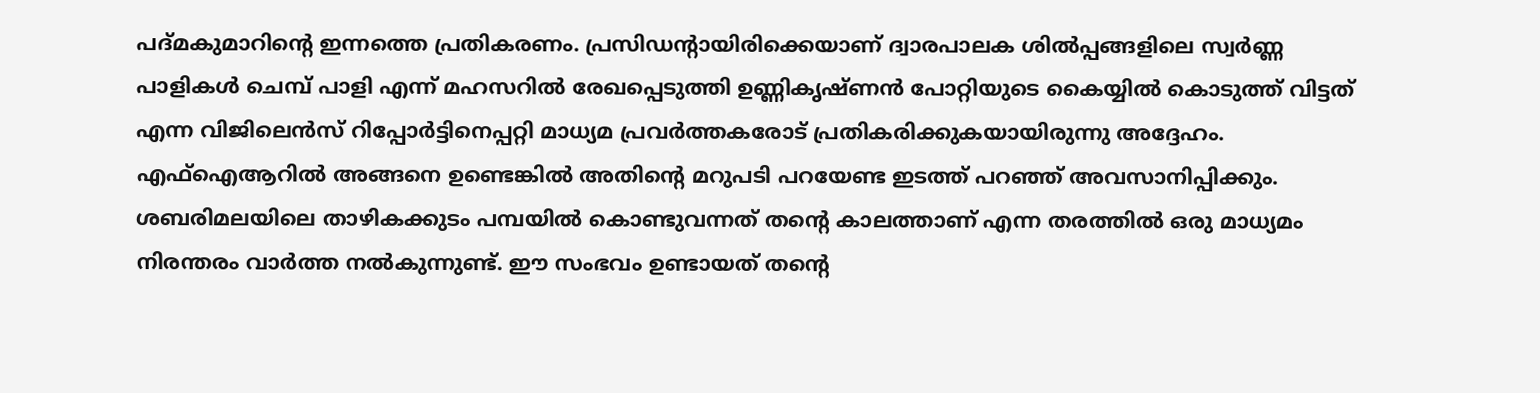പദ്മകുമാറിന്റെ ഇന്നത്തെ പ്രതികരണം. പ്രസിഡന്റായിരിക്കെയാണ് ദ്വാരപാലക ശില്‍പ്പങ്ങളിലെ സ്വര്‍ണ്ണ പാളികള്‍ ചെമ്പ് പാളി എന്ന് മഹസറില്‍ രേഖപ്പെടുത്തി ഉണ്ണികൃഷ്ണന്‍ പോറ്റിയുടെ കൈയ്യില്‍ കൊടുത്ത് വിട്ടത് എന്ന വിജിലെന്‍സ് റിപ്പോര്‍ട്ടിനെപ്പറ്റി മാധ്യമ പ്രവര്‍ത്തകരോട് പ്രതികരിക്കുകയായിരുന്നു അദ്ദേഹം. എഫ്‌ഐആറില്‍ അങ്ങനെ ഉണ്ടെങ്കില്‍ അതിന്റെ മറുപടി പറയേണ്ട ഇടത്ത് പറഞ്ഞ് അവസാനിപ്പിക്കും. ശബരിമലയിലെ താഴികക്കുടം പമ്പയില്‍ കൊണ്ടുവന്നത് തന്റെ കാലത്താണ് എന്ന തരത്തില്‍ ഒരു മാധ്യമം നിരന്തരം വാര്‍ത്ത നല്‍കുന്നുണ്ട്. ഈ സംഭവം ഉണ്ടായത് തന്റെ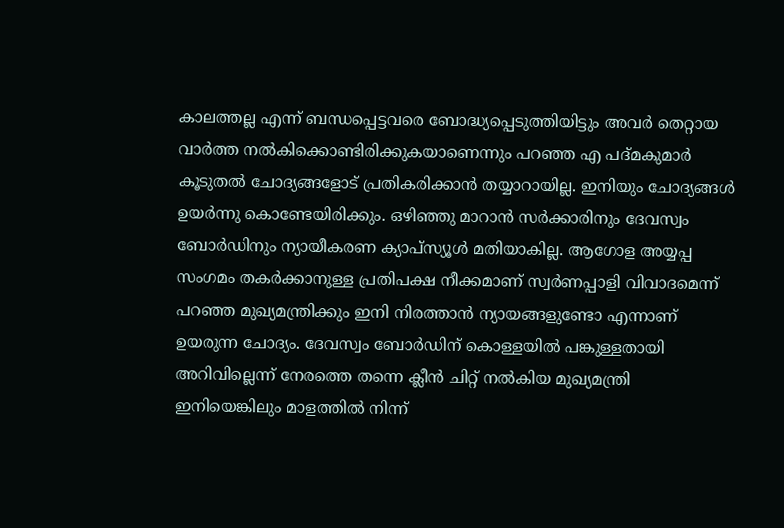കാലത്തല്ല എന്ന് ബന്ധപ്പെട്ടവരെ ബോദ്ധ്യപ്പെടുത്തിയിട്ടും അവര്‍ തെറ്റായ വാര്‍ത്ത നല്‍കിക്കൊണ്ടിരിക്കുകയാണെന്നും പറഞ്ഞ എ പദ്മകുമാര്‍ കൂടുതല്‍ ചോദ്യങ്ങളോട് പ്രതികരിക്കാന്‍ തയ്യാറായില്ല. ഇനിയും ചോദ്യങ്ങള്‍ ഉയര്‍ന്നു കൊണ്ടേയിരിക്കും. ഒഴിഞ്ഞു മാറാന്‍ സര്‍ക്കാരിനും ദേവസ്വം ബോര്‍ഡിനും ന്യായീകരണ ക്യാപ്‌സ്യൂള്‍ മതിയാകില്ല. ആഗോള അയ്യപ്പ സംഗമം തകര്‍ക്കാനുള്ള പ്രതിപക്ഷ നീക്കമാണ് സ്വര്‍ണപ്പാളി വിവാദമെന്ന് പറഞ്ഞ മുഖ്യമന്ത്രിക്കും ഇനി നിരത്താന്‍ ന്യായങ്ങളുണ്ടോ എന്നാണ് ഉയരുന്ന ചോദ്യം. ദേവസ്വം ബോര്‍ഡിന് കൊള്ളയില്‍ പങ്കുള്ളതായി അറിവില്ലെന്ന് നേരത്തെ തന്നെ ക്ലീന്‍ ചിറ്റ് നല്‍കിയ മുഖ്യമന്ത്രി ഇനിയെങ്കിലും മാളത്തില്‍ നിന്ന്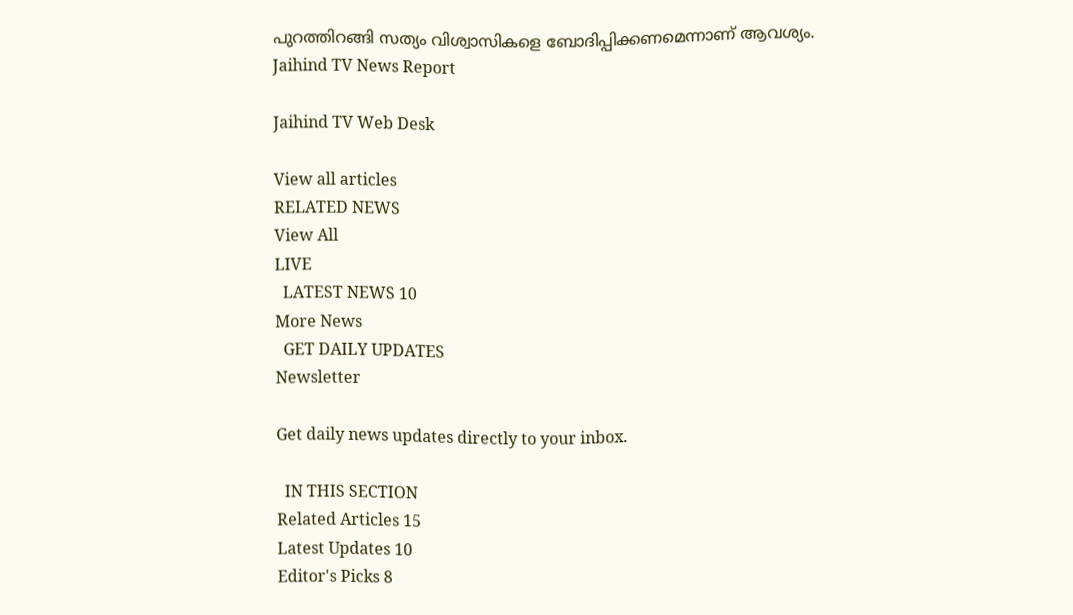പുറത്തിറങ്ങി സത്യം വിശ്വാസികളെ ബോദിപ്പിക്കണമെന്നാണ് ആവശ്യം.
Jaihind TV News Report

Jaihind TV Web Desk

View all articles
RELATED NEWS
View All
LIVE
  LATEST NEWS 10
More News
  GET DAILY UPDATES
Newsletter

Get daily news updates directly to your inbox.

  IN THIS SECTION
Related Articles 15
Latest Updates 10
Editor's Picks 8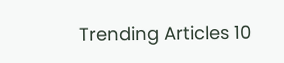Trending Articles 10